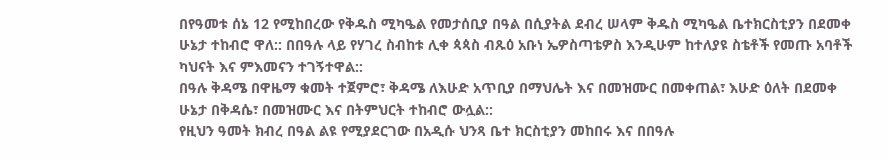በየዓመቱ ሰኔ 12 የሚከበረው የቅዱስ ሚካዔል የመታሰቢያ በዓል በሲያትል ደብረ ሠላም ቅዱስ ሚካዔል ቤተክርስቲያን በደመቀ ሁኔታ ተከብሮ ዋለ:: በበዓሉ ላይ የሃገረ ስብከቱ ሊቀ ጳጳስ ብጹዕ አቡነ ኤዎስጣቴዎስ እንዲሁም ከተለያዩ ስቴቶች የመጡ አባቶች ካህናት እና ምእመናን ተገኝተዋል::
በዓሉ ቅዳሜ በዋዜማ ቁመት ተጀምሮ፣ ቅዳሜ ለእሁድ አጥቢያ በማህሌት እና በመዝሙር በመቀጠል፣ እሁድ ዕለት በደመቀ ሁኔታ በቅዳሴ፣ በመዝሙር እና በትምህርት ተከብሮ ውሏል::
የዚህን ዓመት ክብረ በዓል ልዩ የሚያደርገው በአዲሱ ህንጻ ቤተ ክርስቲያን መከበሩ እና በበዓሉ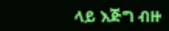ላይ እጅግ ብዙ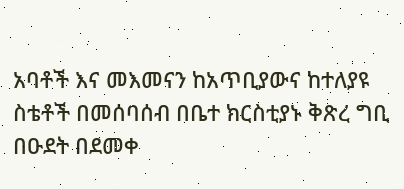አባቶች እና መእመናን ከአጥቢያውና ከተለያዩ ስቴቶች በመሰባሰብ በቤተ ክርስቲያኑ ቅጽረ ግቢ በዑደት በደመቀ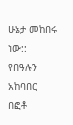ሁኔታ መከበሩ ነው::
የበዓሉን አከባበር በፎቶ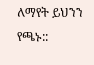ለማየት ይህንን የጫኑ::